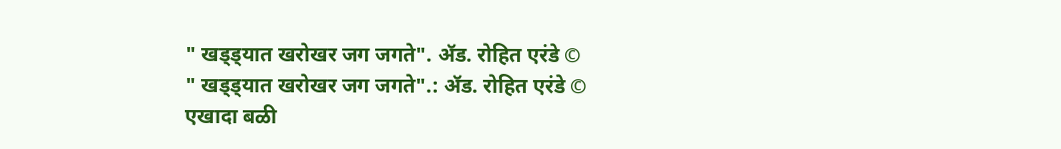" खड्ड्यात खरोखर जग जगते". ॲड. रोहित एरंडे ©
" खड्ड्यात खरोखर जग जगते".: ॲड. रोहित एरंडे © एखादा बळी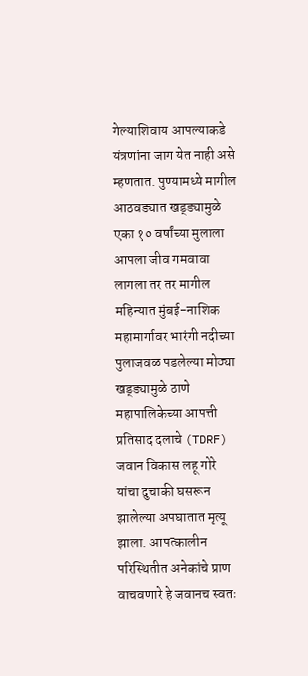गेल्याशिवाय आपल्याकडे यंत्रणांना जाग येत नाही असे म्हणतात. पुण्यामध्ये मागील आठवड्यात खड्ड्यामुळे एका १० वर्षांच्या मुलाला आपला जीव गमवावा लागला तर तर मागील महिन्यात मुंबई-नाशिक महामार्गावर भारंगी नदीच्या पुलाजवळ पडलेल्या मोठ्या खड्ड्यामुळे ठाणे महापालिकेच्या आपत्ती प्रतिसाद दलाचे (TDRF) जवान विकास लहू गोरे यांचा दुचाकी घसरून झालेल्या अपघातात मृत्यू झाला. आपत्कालीन परिस्थितीत अनेकांचे प्राण वाचवणारे हे जवानच स्वतः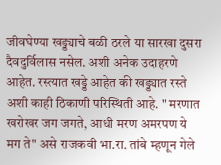जीवघेण्या खड्ड्याचे बळी ठरले या सारखा दुसरा दैवदुर्विलास नसेल. अशी अनेक उदाहरणे आहेत. रस्त्यात खड्डे आहेत की खड्ड्यात रस्ते अशी काही ठिकाणी परिस्थिती आहे. " मरणात खरोखर जग जगते, आधी मरण अमरपण ये मग ते" असे राजकवी भा.रा. तांबे म्हणून गेले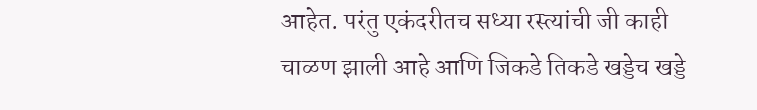आहेत. परंतु एकंदरीतच सध्या रस्त्यांची जी काही चाळण झाली आहे आणि जिकडे तिकडे खड्डेच खड्डे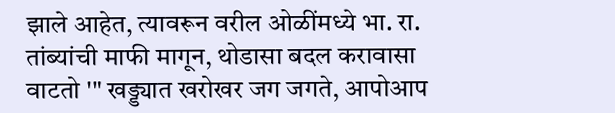झाले आहेत, त्यावरून वरील ओळींमध्ये भा. रा. तांब्यांची माफी मागून, थोडासा बदल करावासा वाटतो '" खड्ड्यात खरोखर जग जगते, आपोआप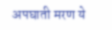अपघाती मरण ये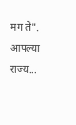मग ते". आपल्या राज्य...